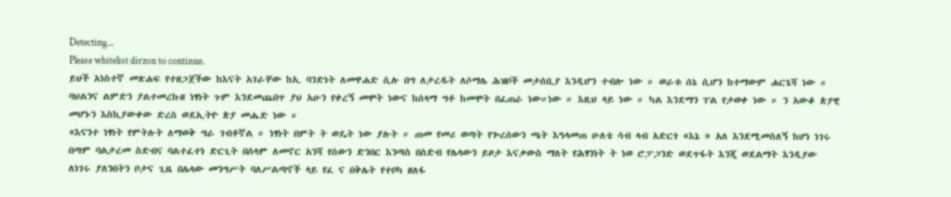Detecting...
Please whitelist dirzon to continue.
ይህች አነስተኛ መጽሐፍ የተዘጋጀችው ከእናት አገራቸው ከኢ ባንድነት ለመዋሐድ ሲሉ በግ ለታረዱት ለሶማሌ ሕዝቦች መታሰቢያ እንዲሆን ተብሎ ነው ። ወራቱ ሰኔ ሲሆን ከተማውም ሐርጌሻ ነው ። ባህልንና ልምድን ያልተመረኩዘ ነፃነት ጉም እንደመጨበጥ ያህ አሁን የቀረኝ መሞት ነውና ከሰላማ ግቶ ከመሞት በፈጠራ ነው።ነው ። እዚህ ላይ ነው ። ካል እንደማን ፐል የታወቀ ነው ። ን አውቆ ጵያዊ መሆኑን እስኪያውቀው ድረስ ወደኢትዮ ጵያ መሔድ ነው ።
«እናንተ ነፃነት የምትሉት ለማወቅ ግራ ገብቶኛል ። ነፃነት በምት ት ወዴት ነው ያሉት ። ጠመ የመሪ ወጣት የጐረሰውን ጫት እዓላመጠ ሁለቴ ሳብ ላብ አድርጎ «እኔ » አለ እንደሚመስለኝ ከሆነ ነገሩ በጣም ባልታረመ ስድብና ባልተፈተነ ድርጊት በሰላም ለመኖር አንሻ የሰውን ድንበር እንጣስ በስድብ የሌላውን ይዞታ እናቃውስ ማለት የሕፃንነት ት ነወ ሮፓጋንድ ወደጥፋት እንጂ ወደልማት እንዲያው ለነገሩ ያለንበትን ቦታና ጊዜ በሌላው መንግሥት ባለሥልጣኖች ላይ የፈ ና በቅሌት የተቦካ ዘለፋ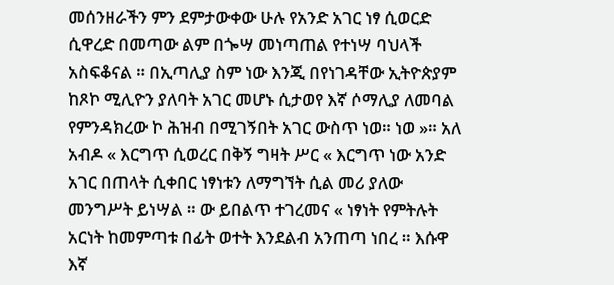መሰንዘራችን ምን ደምታውቀው ሁሉ የአንድ አገር ነፃ ሲወርድ ሲዋረድ በመጣው ልም በጐሣ መነጣጠል የተነሣ ባህላች አስፍቆናል ። በኢጣሊያ ስም ነው እንጂ በየነገዳቸው ኢትዮጵያም ከጾኮ ሚሊዮን ያለባት አገር መሆኑ ሲታወየ እኛ ሶማሊያ ለመባል የምንዳክረው ኮ ሕዝብ በሚገኝበት አገር ውስጥ ነወ። ነወ »። አለ አብዶ « እርግጥ ሲወረር በቅኝ ግዛት ሥር « እርግጥ ነው አንድ አገር በጠላት ሲቀበር ነፃነቱን ለማግኘት ሲል መሪ ያለው መንግሥት ይነሣል ። ው ይበልጥ ተገረመና « ነፃነት የምትሉት አርነት ከመምጣቱ በፊት ወተት እንደልብ አንጠጣ ነበረ ። እሱዋ እኛ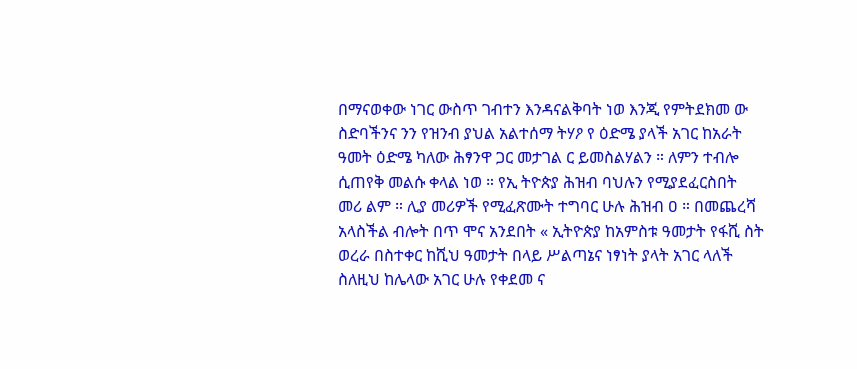በማናወቀው ነገር ውስጥ ገብተን እንዳናልቅባት ነወ እንጂ የምትደክመ ው ስድባችንና ንን የዝንብ ያህል አልተሰማ ትሃዖ የ ዕድሜ ያላች አገር ከአራት ዓመት ዕድሜ ካለው ሕፃንዋ ጋር መታገል ር ይመስልሃልን ። ለምን ተብሎ ሲጠየቅ መልሱ ቀላል ነወ ። የኢ ትዮጵያ ሕዝብ ባህሉን የሚያደፈርስበት መሪ ልም ። ሊያ መሪዎች የሚፈጽሙት ተግባር ሁሉ ሕዝብ ዐ ። በመጨረሻ አላስችል ብሎት በጥ ሞና አንደበት « ኢትዮጵያ ከአምስቱ ዓመታት የፋሺ ስት ወረራ በስተቀር ከሺህ ዓመታት በላይ ሥልጣኔና ነፃነት ያላት አገር ላለች ስለዚህ ከሌላው አገር ሁሉ የቀደመ ና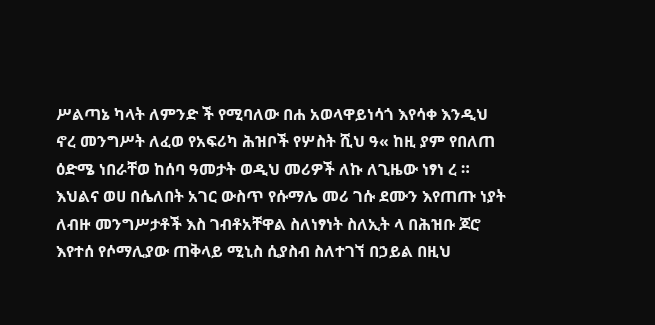ሥልጣኔ ካላት ለምንድ ች የሚባለው በሐ አወላዋይነሳጎ እየሳቀ እንዲህ ኖረ መንግሥት ለፈወ የአፍሪካ ሕዝቦች የሦስት ሺህ ዓ« ከዚ ያም የበለጠ ዕድሜ ነበራቸወ ከሰባ ዓመታት ወዲህ መሪዎች ለኩ ለጊዜው ነፃነ ረ ። እህልና ወሀ በሴለበት አገር ውስጥ የሱማሌ መሪ ገሱ ደሙን እየጠጡ ነያት ለብዙ መንግሥታቶች እስ ገብቶአቸዋል ስለነፃነት ስለኢት ላ በሕዝቡ ጆሮ እየተሰ የሶማሊያው ጠቅላይ ሚኒስ ሲያስብ ስለተገኘ በኃይል በዚህ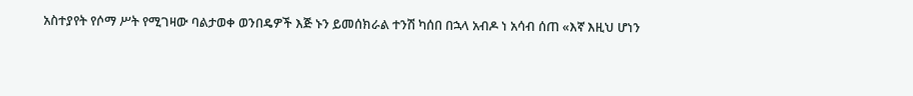አስተያየት የሶማ ሥት የሚገዛው ባልታወቀ ወንበዴዎች እጅ ኑን ይመሰክራል ተንሽ ካሰበ በኋላ አብዶ ነ አሳብ ሰጠ «እኛ እዚህ ሆነን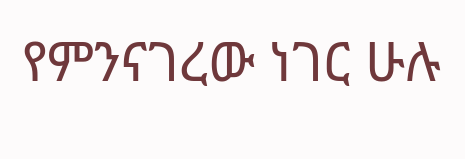የምንናገረው ነገር ሁሉ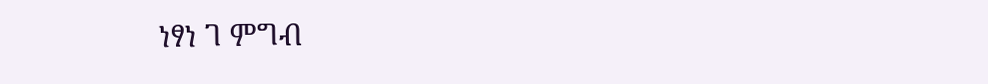ነፃነ ገ ምግብ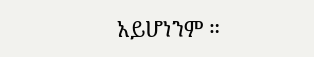አይሆነንም ።